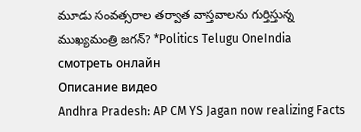మూడు సంవత్సరాల తర్వాత వాస్తవాలను గుర్తిస్తున్న ముఖ్యమంత్రి జగన్? *Politics Telugu OneIndia смотреть онлайн
Описание видео
Andhra Pradesh: AP CM YS Jagan now realizing Facts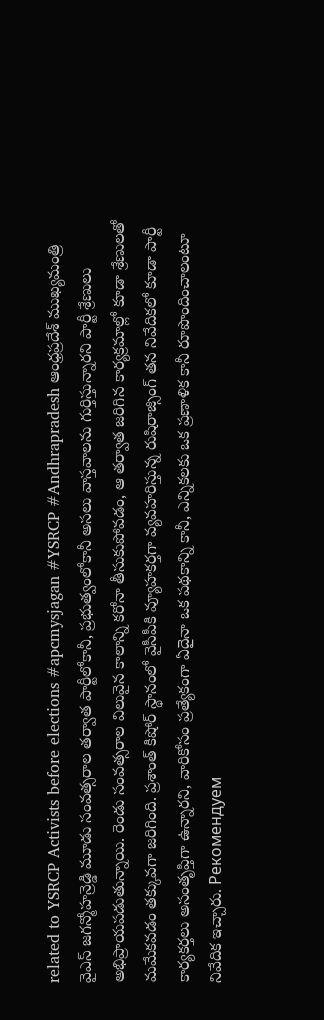related to YSRCP Activists before elections #apcmysjagan #YSRCP #Andhrapradesh ఆంధ్రప్రదేశ్ ముఖ్యమంత్రి వైఎస్ జగన్మోహన్రెడ్డి మూడు సంవత్సరాల తర్వాత పార్టీలోకానీ, ప్రభుత్వంలోకానీ అసలు వాస్తవాలను గుర్తిస్తున్నారని పార్టీ శ్రేణులు అభిప్రాయపడుతున్నాయి. రెండు సంవత్సరాల విలువైన కాలాన్ని కరోనా తీసుకుపోవడం, ఆ తర్వాత జరిగిన కార్యక్రమాల్లో కూడా శ్రేణులతో మమేకవడం తక్కువగా జరిగింది. ప్రశాంత్ కిషోర్ స్థానంలో వైసీపీకి వ్యూహకర్తగా వ్యవహరిస్తున్న రుషిరాజ్సింగ్ తన నివేదికలో కూడా పార్టీ కార్యకర్తలు అసంతృప్తిగా ఉన్నారని, వారికోసం ప్రత్యేకంగా ఏదైనా ఒక పథకాన్ని కానీ, ఎన్నికలకు ఒక ప్రణాళిక కానీ రూపొందించాలంటూ నివేదిక ఇచ్చారు. Рекомендуем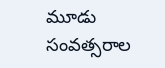మూడు సంవత్సరాల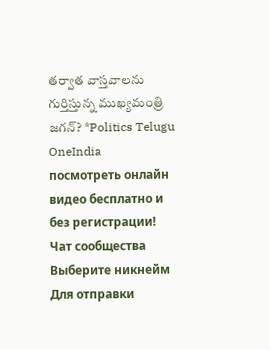తర్వాత వాస్తవాలను గుర్తిస్తున్న ముఖ్యమంత్రి జగన్? *Politics Telugu OneIndia посмотреть онлайн видео бесплатно и без регистрации!
Чат сообщества
Выберите никнейм
Для отправки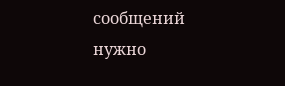сообщений нужно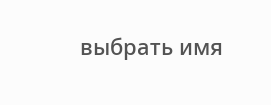выбрать имя